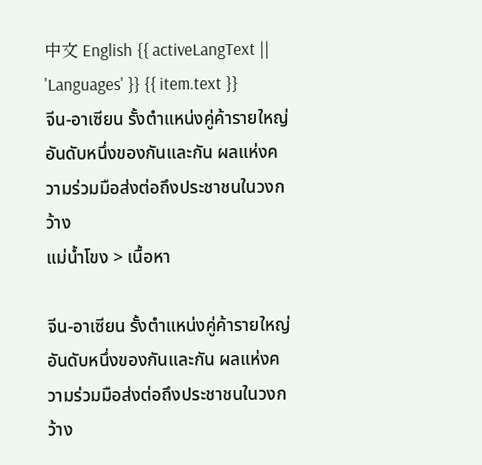中文 English {{ activeLangText || 'Languages' }} {{ item.text }}
จีน-อาเซียน รั้งตำแหน่งคู่ค้ารายใหญ่อันดับหนึ่งของกันและกัน ผลแห่งความร่วมมือส่งต่อถึงประชาชนในวงกว้าง
แม่น้ำโขง > เนื้อหา

จีน-อาเซียน รั้งตำแหน่งคู่ค้ารายใหญ่อันดับหนึ่งของกันและกัน ผลแห่งความร่วมมือส่งต่อถึงประชาชนในวงกว้าง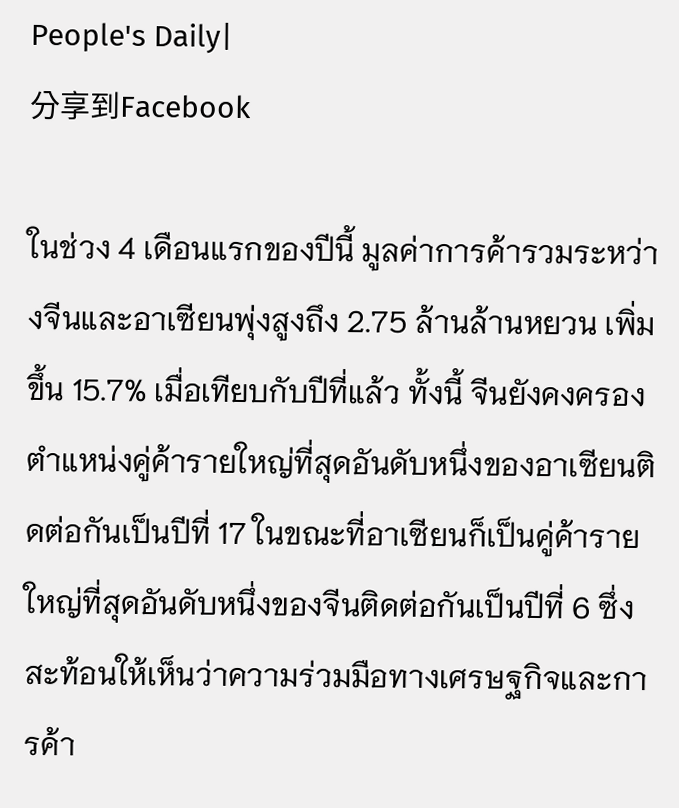People's Daily|
分享到Facebook

ในช่วง 4 เดือนแรกของปีนี้ มูลค่าการค้ารวมระหว่างจีนและอาเซียนพุ่งสูงถึง 2.75 ล้านล้านหยวน เพิ่มขึ้น 15.7% เมื่อเทียบกับปีที่แล้ว ทั้งนี้ จีนยังคงครองตำแหน่งคู่ค้ารายใหญ่ที่สุดอันดับหนึ่งของอาเซียนติดต่อกันเป็นปีที่ 17 ในขณะที่อาเซียนก็เป็นคู่ค้ารายใหญ่ที่สุดอันดับหนึ่งของจีนติดต่อกันเป็นปีที่ 6 ซึ่งสะท้อนให้เห็นว่าความร่วมมือทางเศรษฐกิจและการค้า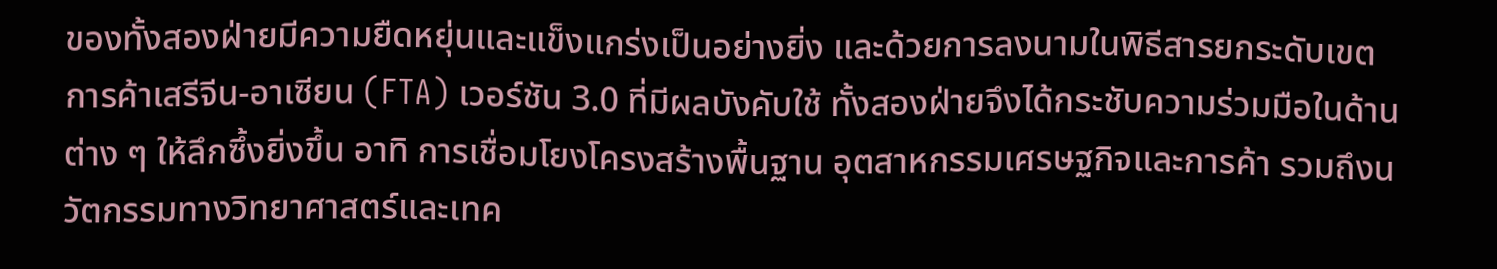ของทั้งสองฝ่ายมีความยืดหยุ่นและแข็งแกร่งเป็นอย่างยิ่ง และด้วยการลงนามในพิธีสารยกระดับเขตการค้าเสรีจีน-อาเซียน (FTA) เวอร์ชัน 3.0 ที่มีผลบังคับใช้ ทั้งสองฝ่ายจึงได้กระชับความร่วมมือในด้านต่าง ๆ ให้ลึกซึ้งยิ่งขึ้น อาทิ การเชื่อมโยงโครงสร้างพื้นฐาน อุตสาหกรรมเศรษฐกิจและการค้า รวมถึงนวัตกรรมทางวิทยาศาสตร์และเทค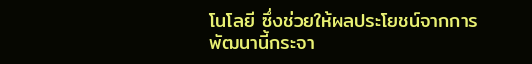โนโลยี ซึ่งช่วยให้ผลประโยชน์จากการพัฒนานี้กระจา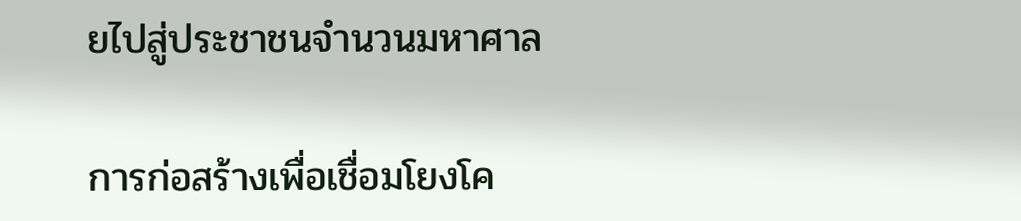ยไปสู่ประชาชนจำนวนมหาศาล

การก่อสร้างเพื่อเชื่อมโยงโค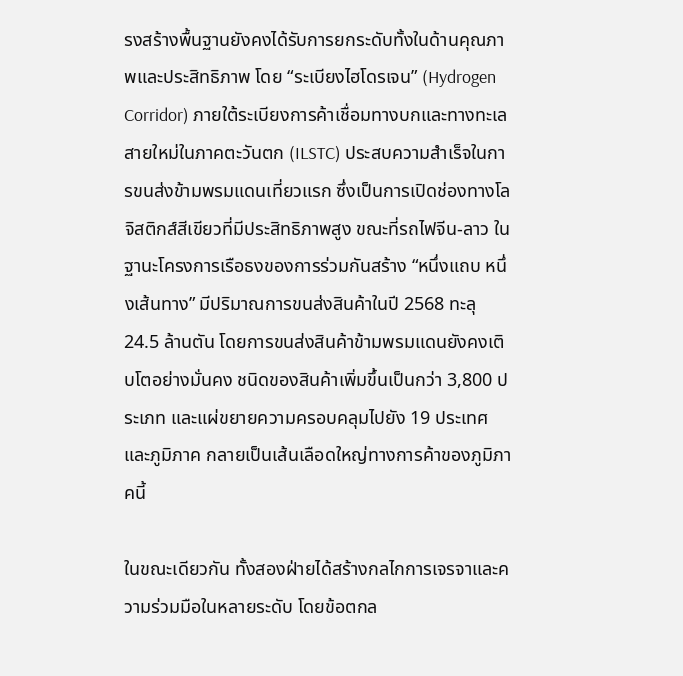รงสร้างพื้นฐานยังคงได้รับการยกระดับทั้งในด้านคุณภาพและประสิทธิภาพ โดย “ระเบียงไฮโดรเจน” (Hydrogen Corridor) ภายใต้ระเบียงการค้าเชื่อมทางบกและทางทะเลสายใหม่ในภาคตะวันตก (ILSTC) ประสบความสำเร็จในการขนส่งข้ามพรมแดนเที่ยวแรก ซึ่งเป็นการเปิดช่องทางโลจิสติกส์สีเขียวที่มีประสิทธิภาพสูง ขณะที่รถไฟจีน-ลาว ในฐานะโครงการเรือธงของการร่วมกันสร้าง “หนึ่งแถบ หนึ่งเส้นทาง” มีปริมาณการขนส่งสินค้าในปี 2568 ทะลุ 24.5 ล้านตัน โดยการขนส่งสินค้าข้ามพรมแดนยังคงเติบโตอย่างมั่นคง ชนิดของสินค้าเพิ่มขึ้นเป็นกว่า 3,800 ประเภท และแผ่ขยายความครอบคลุมไปยัง 19 ประเทศและภูมิภาค กลายเป็นเส้นเลือดใหญ่ทางการค้าของภูมิภาคนี้

ในขณะเดียวกัน ทั้งสองฝ่ายได้สร้างกลไกการเจรจาและความร่วมมือในหลายระดับ โดยข้อตกล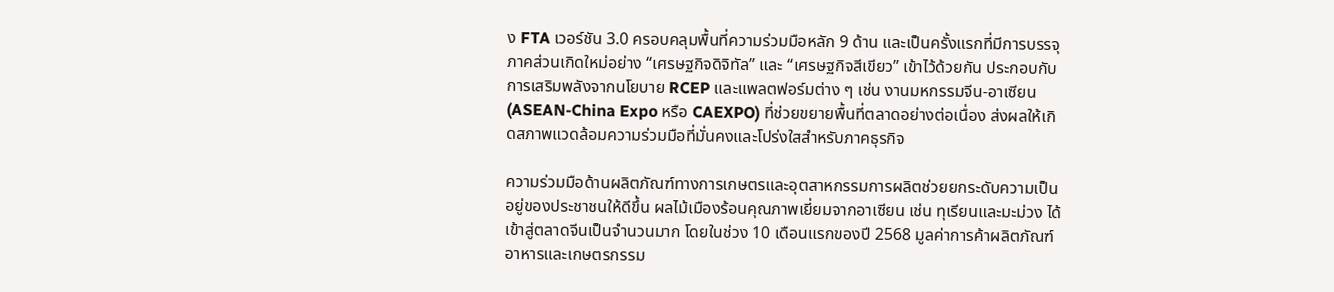ง FTA เวอร์ชัน 3.0 ครอบคลุมพื้นที่ความร่วมมือหลัก 9 ด้าน และเป็นครั้งแรกที่มีการบรรจุภาคส่วนเกิดใหม่อย่าง “เศรษฐกิจดิจิทัล” และ “เศรษฐกิจสีเขียว” เข้าไว้ด้วยกัน ประกอบกับการเสริมพลังจากนโยบาย RCEP และแพลตฟอร์มต่าง ๆ เช่น งานมหกรรมจีน-อาเซียน (ASEAN-China Expo หรือ CAEXPO) ที่ช่วยขยายพื้นที่ตลาดอย่างต่อเนื่อง ส่งผลให้เกิดสภาพแวดล้อมความร่วมมือที่มั่นคงและโปร่งใสสำหรับภาคธุรกิจ

ความร่วมมือด้านผลิตภัณฑ์ทางการเกษตรและอุตสาหกรรมการผลิตช่วยยกระดับความเป็นอยู่ของประชาชนให้ดีขึ้น ผลไม้เมืองร้อนคุณภาพเยี่ยมจากอาเซียน เช่น ทุเรียนและมะม่วง ได้เข้าสู่ตลาดจีนเป็นจำนวนมาก โดยในช่วง 10 เดือนแรกของปี 2568 มูลค่าการค้าผลิตภัณฑ์อาหารและเกษตรกรรม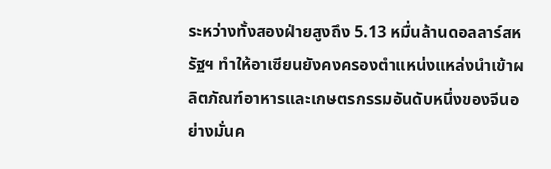ระหว่างทั้งสองฝ่ายสูงถึง 5.13 หมื่นล้านดอลลาร์สหรัฐฯ ทำให้อาเซียนยังคงครองตำแหน่งแหล่งนำเข้าผลิตภัณฑ์อาหารและเกษตรกรรมอันดับหนึ่งของจีนอย่างมั่นค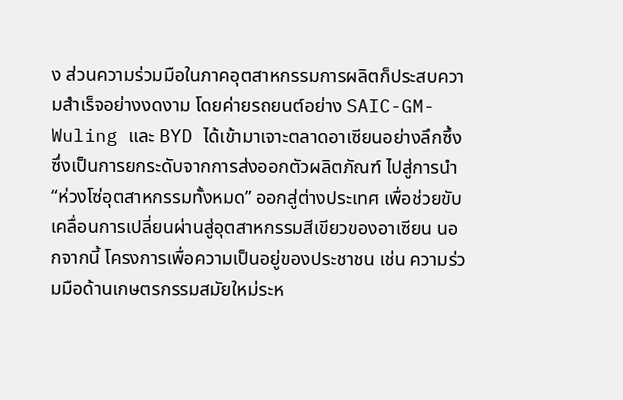ง ส่วนความร่วมมือในภาคอุตสาหกรรมการผลิตก็ประสบความสำเร็จอย่างงดงาม โดยค่ายรถยนต์อย่าง SAIC-GM-Wuling และ BYD ได้เข้ามาเจาะตลาดอาเซียนอย่างลึกซึ้ง ซึ่งเป็นการยกระดับจากการส่งออกตัวผลิตภัณฑ์ ไปสู่การนำ “ห่วงโซ่อุตสาหกรรมทั้งหมด” ออกสู่ต่างประเทศ เพื่อช่วยขับเคลื่อนการเปลี่ยนผ่านสู่อุตสาหกรรมสีเขียวของอาเซียน นอกจากนี้ โครงการเพื่อความเป็นอยู่ของประชาชน เช่น ความร่วมมือด้านเกษตรกรรมสมัยใหม่ระห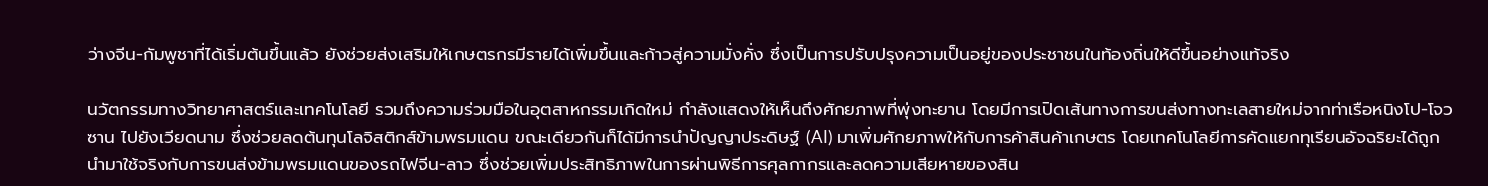ว่างจีน-กัมพูชาที่ได้เริ่มต้นขึ้นแล้ว ยังช่วยส่งเสริมให้เกษตรกรมีรายได้เพิ่มขึ้นและก้าวสู่ความมั่งคั่ง ซึ่งเป็นการปรับปรุงความเป็นอยู่ของประชาชนในท้องถิ่นให้ดีขึ้นอย่างแท้จริง

นวัตกรรมทางวิทยาศาสตร์และเทคโนโลยี รวมถึงความร่วมมือในอุตสาหกรรมเกิดใหม่ กำลังแสดงให้เห็นถึงศักยภาพที่พุ่งทะยาน โดยมีการเปิดเส้นทางการขนส่งทางทะเลสายใหม่จากท่าเรือหนิงโป-โจวซาน ไปยังเวียดนาม ซึ่งช่วยลดต้นทุนโลจิสติกส์ข้ามพรมแดน ขณะเดียวกันก็ได้มีการนำปัญญาประดิษฐ์ (AI) มาเพิ่มศักยภาพให้กับการค้าสินค้าเกษตร โดยเทคโนโลยีการคัดแยกทุเรียนอัจฉริยะได้ถูกนำมาใช้จริงกับการขนส่งข้ามพรมแดนของรถไฟจีน-ลาว ซึ่งช่วยเพิ่มประสิทธิภาพในการผ่านพิธีการศุลกากรและลดความเสียหายของสิน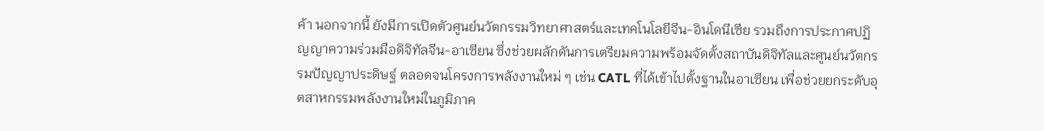ค้า นอกจากนี้ ยังมีการเปิดตัวศูนย์นวัตกรรมวิทยาศาสตร์และเทคโนโลยีจีน-อินโดนีเซีย รวมถึงการประกาศปฏิญญาความร่วมมือดิจิทัลจีน-อาเซียน ซึ่งช่วยผลักดันการเตรียมความพร้อมจัดตั้งสถาบันดิจิทัลและศูนย์นวัตกรรมปัญญาประดิษฐ์ ตลอดจนโครงการพลังงานใหม่ ๆ เช่น CATL ที่ได้เข้าไปตั้งฐานในอาเซียน เพื่อช่วยยกระดับอุตสาหกรรมพลังงานใหม่ในภูมิภาค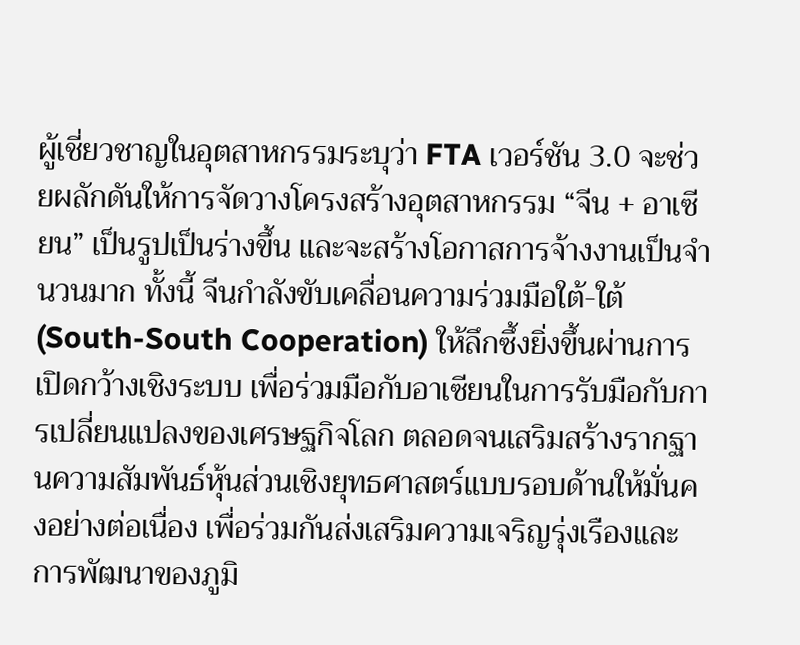ผู้เชี่ยวชาญในอุตสาหกรรมระบุว่า FTA เวอร์ชัน 3.0 จะช่วยผลักดันให้การจัดวางโครงสร้างอุตสาหกรรม “จีน + อาเซียน” เป็นรูปเป็นร่างขึ้น และจะสร้างโอกาสการจ้างงานเป็นจำนวนมาก ทั้งนี้ จีนกำลังขับเคลื่อนความร่วมมือใต้-ใต้ (South-South Cooperation) ให้ลึกซึ้งยิ่งขึ้นผ่านการเปิดกว้างเชิงระบบ เพื่อร่วมมือกับอาเซียนในการรับมือกับการเปลี่ยนแปลงของเศรษฐกิจโลก ตลอดจนเสริมสร้างรากฐานความสัมพันธ์หุ้นส่วนเชิงยุทธศาสตร์แบบรอบด้านให้มั่นคงอย่างต่อเนื่อง เพื่อร่วมกันส่งเสริมความเจริญรุ่งเรืองและการพัฒนาของภูมิ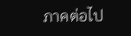ภาคต่อไป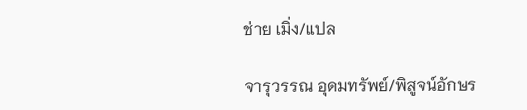ช่าย เมิ่ง/แปล

จารุวรรณ อุดมทรัพย์/พิสูจน์อักษร